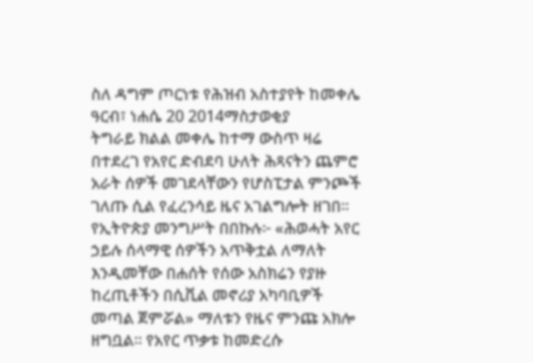ስለ ዳግም ጦርነቱ የሕዝብ አስተያየት ከመቀሌ
ዓርብ፣ ነሐሴ 20 2014ማስታወቂያ
ትግራይ ክልል መቀሌ ከተማ ውስጥ ዛሬ በተደረገ የአየር ድብደባ ሁለት ሕጻናትን ጨምሮ አራት ሰዎች መገደላቸውን የሆስፒታል ምንጮች ገለጡ ሲል የፈረንሳይ ዜና አገልግሎት ዘገበ። የኢትዮጵያ መንግሥት በበኩሉ፦ «ሕወሓት አየር ኃይሉ ሰላማዊ ሰዎችን አጥቅቷል ለማለት እንዲመቸው በሐሰት የሰው አስክሬን የያዙ ከረጢቶችን በሲቪል መኖሪያ አካባቢዎች መጣል ጀምሯል» ማለቱን የዜና ምንጩ አክሎ ዘግቧል። የአየር ጥቃቱ ከመድረሱ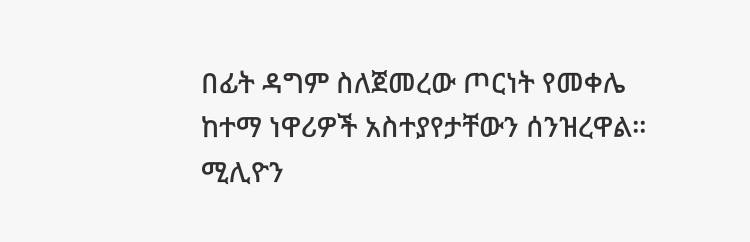በፊት ዳግም ስለጀመረው ጦርነት የመቀሌ ከተማ ነዋሪዎች አስተያየታቸውን ሰንዝረዋል።
ሚሊዮን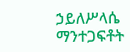ኃይለሥላሴ
ማንተጋፍቶት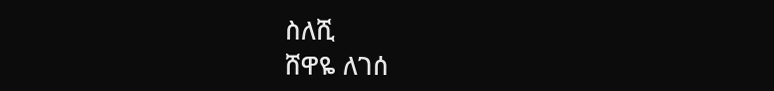ስለሺ
ሸዋዬ ለገሰ